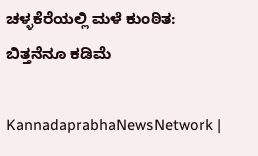ಚಳ್ಳಕೆರೆಯಲ್ಲಿ ಮಳೆ ಕುಂಠಿತ: ಬಿತ್ತನೆನೂ ಕಡಿಮೆ

KannadaprabhaNewsNetwork |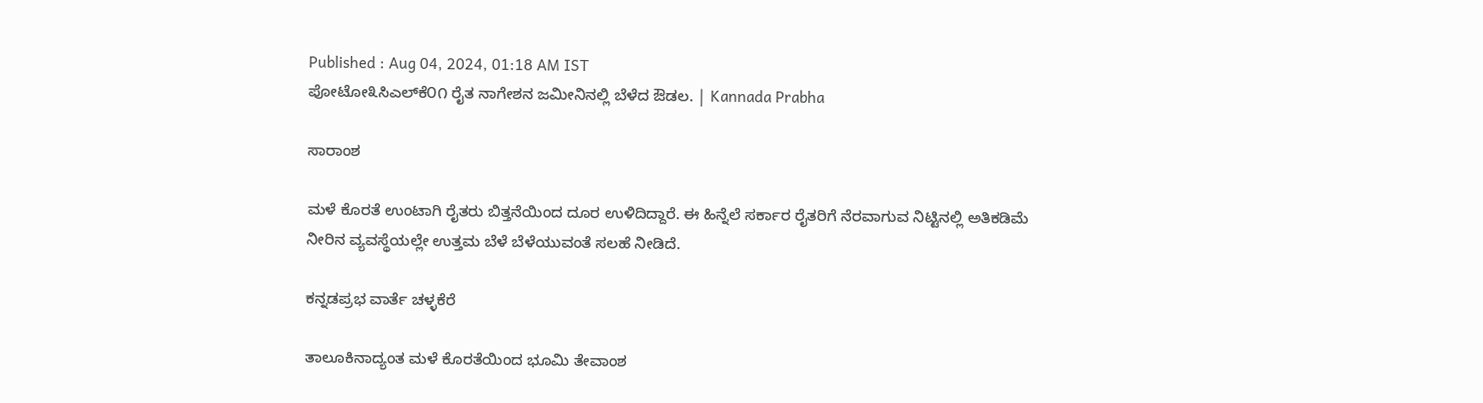Published : Aug 04, 2024, 01:18 AM IST
ಪೋಟೋ೩ಸಿಎಲ್‌ಕೆ೦೧ ರೈತ ನಾಗೇಶನ ಜಮೀನಿನಲ್ಲಿ ಬೆಳೆದ ಔಡಲ. | Kannada Prabha

ಸಾರಾಂಶ

ಮಳೆ ಕೊರತೆ ಉಂಟಾಗಿ ರೈತರು ಬಿತ್ತನೆಯಿಂದ ದೂರ ಉಳಿದಿದ್ದಾರೆ. ಈ ಹಿನ್ನೆಲೆ ಸರ್ಕಾರ ರೈತರಿಗೆ ನೆರವಾಗುವ ನಿಟ್ಟಿನಲ್ಲಿ ಅತಿಕಡಿಮೆ ನೀರಿನ ವ್ಯವಸ್ಥೆಯಲ್ಲೇ ಉತ್ತಮ ಬೆಳೆ ಬೆಳೆಯುವಂತೆ ಸಲಹೆ ನೀಡಿದೆ.

ಕನ್ನಡಪ್ರಭ ವಾರ್ತೆ ಚಳ್ಳಕೆರೆ

ತಾಲೂಕಿನಾದ್ಯಂತ ಮಳೆ ಕೊರತೆಯಿಂದ ಭೂಮಿ ತೇವಾಂಶ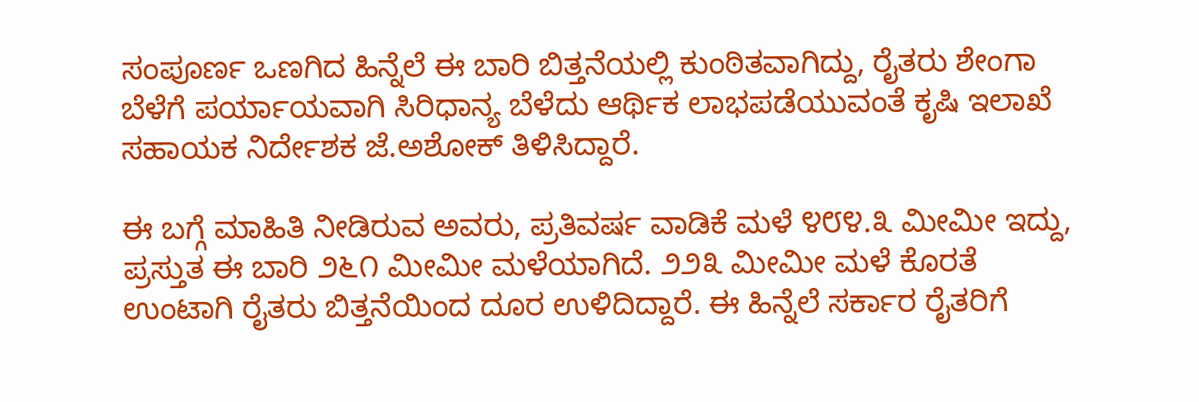ಸಂಪೂರ್ಣ ಒಣಗಿದ ಹಿನ್ನೆಲೆ ಈ ಬಾರಿ ಬಿತ್ತನೆಯಲ್ಲಿ ಕುಂಠಿತವಾಗಿದ್ದು, ರೈತರು ಶೇಂಗಾ ಬೆಳೆಗೆ ಪರ್ಯಾಯವಾಗಿ ಸಿರಿಧಾನ್ಯ ಬೆಳೆದು ಆರ್ಥಿಕ ಲಾಭಪಡೆಯುವಂತೆ ಕೃಷಿ ಇಲಾಖೆ ಸಹಾಯಕ ನಿರ್ದೇಶಕ ಜೆ.ಅಶೋಕ್ ತಿಳಿಸಿದ್ದಾರೆ.

ಈ ಬಗ್ಗೆ ಮಾಹಿತಿ ನೀಡಿರುವ ಅವರು, ಪ್ರತಿವರ್ಷ ವಾಡಿಕೆ ಮಳೆ ೪೮೪.೩ ಮೀಮೀ ಇದ್ದು, ಪ್ರಸ್ತುತ ಈ ಬಾರಿ ೨೬೧ ಮೀಮೀ ಮಳೆಯಾಗಿದೆ. ೨೨೩ ಮೀಮೀ ಮಳೆ ಕೊರತೆ ಉಂಟಾಗಿ ರೈತರು ಬಿತ್ತನೆಯಿಂದ ದೂರ ಉಳಿದಿದ್ದಾರೆ. ಈ ಹಿನ್ನೆಲೆ ಸರ್ಕಾರ ರೈತರಿಗೆ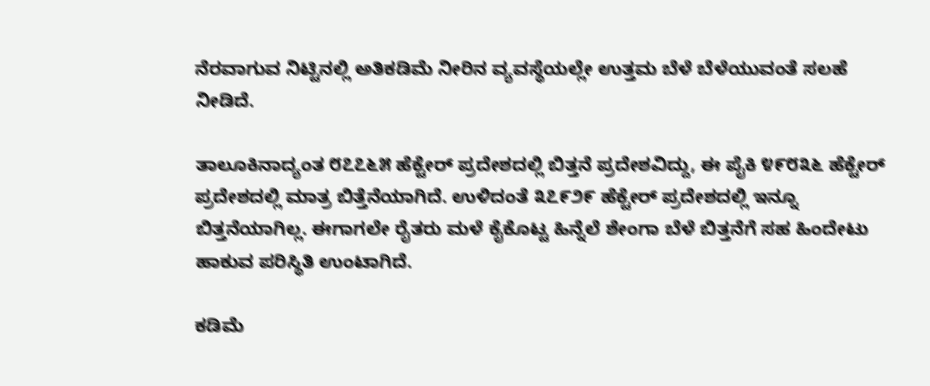ನೆರವಾಗುವ ನಿಟ್ಟಿನಲ್ಲಿ ಅತಿಕಡಿಮೆ ನೀರಿನ ವ್ಯವಸ್ಥೆಯಲ್ಲೇ ಉತ್ತಮ ಬೆಳೆ ಬೆಳೆಯುವಂತೆ ಸಲಹೆ ನೀಡಿದೆ.

ತಾಲೂಕಿನಾದ್ಯಂತ ೮೭೭೬೫ ಹೆಕ್ಟೇರ್ ಪ್ರದೇಶದಲ್ಲಿ ಬಿತ್ತನೆ ಪ್ರದೇಶವಿದ್ದು, ಈ ಪೈಕಿ ೪೯೮೩೬ ಹೆಕ್ಟೇರ್ ಪ್ರದೇಶದಲ್ಲಿ ಮಾತ್ರ ಬಿತ್ತೆನೆಯಾಗಿದೆ. ಉಳಿದಂತೆ ೩೭೯೨೯ ಹೆಕ್ಟೇರ್ ಪ್ರದೇಶದಲ್ಲಿ ಇನ್ನೂ ಬಿತ್ತನೆಯಾಗಿಲ್ಲ. ಈಗಾಗಲೇ ರೈತರು ಮಳೆ ಕೈಕೊಟ್ಟ ಹಿನ್ನೆಲೆ ಶೇಂಗಾ ಬೆಳೆ ಬಿತ್ತನೆಗೆ ಸಹ ಹಿಂದೇಟು ಹಾಕುವ ಪರಿಸ್ಥಿತಿ ಉಂಟಾಗಿದೆ.

ಕಡಿಮೆ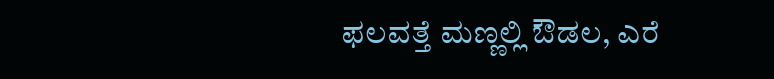ಫಲವತ್ತೆ ಮಣ್ಣಲ್ಲಿ ಔಡಲ, ಎರೆ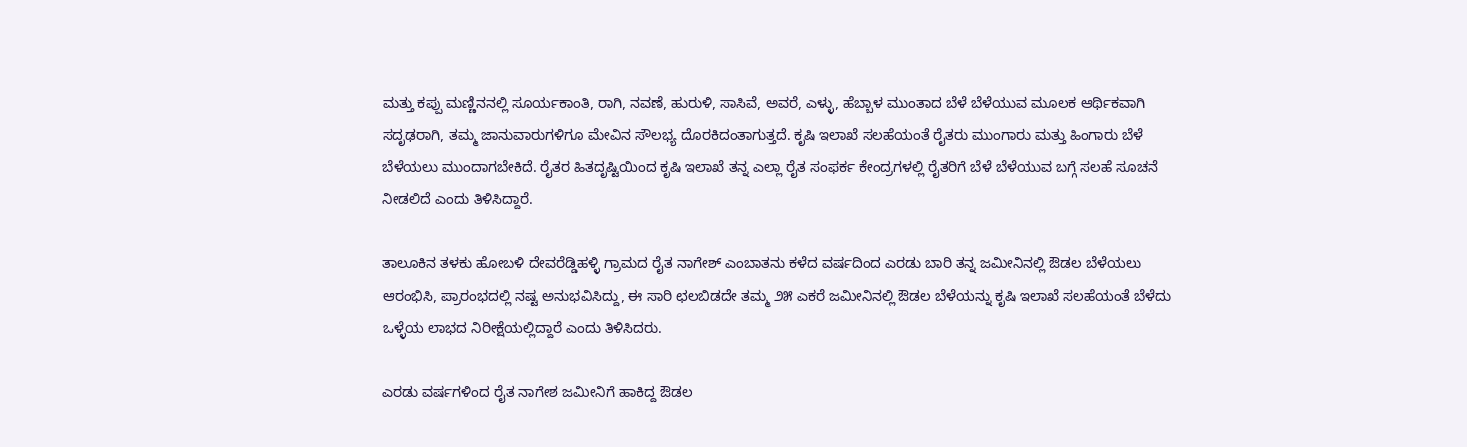ಮತ್ತು ಕಪ್ಪು ಮಣ್ಣಿನನಲ್ಲಿ ಸೂರ್ಯಕಾಂತಿ, ರಾಗಿ, ನವಣೆ, ಹುರುಳಿ, ಸಾಸಿವೆ, ಅವರೆ, ಎಳ್ಳು, ಹೆಬ್ಬಾಳ ಮುಂತಾದ ಬೆಳೆ ಬೆಳೆಯುವ ಮೂಲಕ ಆರ್ಥಿಕವಾಗಿ ಸದೃಢರಾಗಿ, ತಮ್ಮ ಜಾನುವಾರುಗಳಿಗೂ ಮೇವಿನ ಸೌಲಭ್ಯ ದೊರಕಿದಂತಾಗುತ್ತದೆ. ಕೃಷಿ ಇಲಾಖೆ ಸಲಹೆಯಂತೆ ರೈತರು ಮುಂಗಾರು ಮತ್ತು ಹಿಂಗಾರು ಬೆಳೆ ಬೆಳೆಯಲು ಮುಂದಾಗಬೇಕಿದೆ. ರೈತರ ಹಿತದೃಷ್ಟಿಯಿಂದ ಕೃಷಿ ಇಲಾಖೆ ತನ್ನ ಎಲ್ಲಾ ರೈತ ಸಂಫರ್ಕ ಕೇಂದ್ರಗಳಲ್ಲಿ ರೈತರಿಗೆ ಬೆಳೆ ಬೆಳೆಯುವ ಬಗ್ಗೆ ಸಲಹೆ ಸೂಚನೆ ನೀಡಲಿದೆ ಎಂದು ತಿಳಿಸಿದ್ದಾರೆ.

ತಾಲೂಕಿನ ತಳಕು ಹೋಬಳಿ ದೇವರೆಡ್ಡಿಹಳ್ಳಿ ಗ್ರಾಮದ ರೈತ ನಾಗೇಶ್ ಎಂಬಾತನು ಕಳೆದ ವರ್ಷದಿಂದ ಎರಡು ಬಾರಿ ತನ್ನ ಜಮೀನಿನಲ್ಲಿ ಔಡಲ ಬೆಳೆಯಲು ಆರಂಭಿಸಿ, ಪ್ರಾರಂಭದಲ್ಲಿ ನಷ್ಟ ಅನುಭವಿಸಿದ್ದು, ಈ ಸಾರಿ ಛಲಬಿಡದೇ ತಮ್ಮ ೨೫ ಎಕರೆ ಜಮೀನಿನಲ್ಲಿ ಔಡಲ ಬೆಳೆಯನ್ನು ಕೃಷಿ ಇಲಾಖೆ ಸಲಹೆಯಂತೆ ಬೆಳೆದು ಒಳ್ಳೆಯ ಲಾಭದ ನಿರೀಕ್ಷೆಯಲ್ಲಿದ್ದಾರೆ ಎಂದು ತಿಳಿಸಿದರು.

ಎರಡು ವರ್ಷಗಳಿಂದ ರೈತ ನಾಗೇಶ ಜಮೀನಿಗೆ ಹಾಕಿದ್ದ ಔಡಲ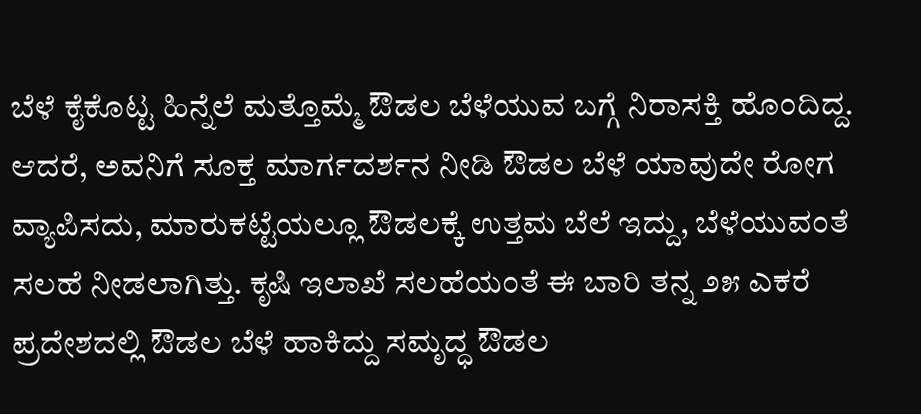ಬೆಳೆ ಕೈಕೊಟ್ಟ ಹಿನ್ನೆಲೆ ಮತ್ತೊಮ್ಮೆ ಔಡಲ ಬೆಳೆಯುವ ಬಗ್ಗೆ ನಿರಾಸಕ್ತಿ ಹೊಂದಿದ್ದ. ಆದರೆ, ಅವನಿಗೆ ಸೂಕ್ತ ಮಾರ್ಗದರ್ಶನ ನೀಡಿ ಔಡಲ ಬೆಳೆ ಯಾವುದೇ ರೋಗ ವ್ಯಾಪಿಸದು, ಮಾರುಕಟ್ಟೆಯಲ್ಲೂ ಔಡಲಕ್ಕೆ ಉತ್ತಮ ಬೆಲೆ ಇದ್ದು, ಬೆಳೆಯುವಂತೆ ಸಲಹೆ ನೀಡಲಾಗಿತ್ತು. ಕೃಷಿ ಇಲಾಖೆ ಸಲಹೆಯಂತೆ ಈ ಬಾರಿ ತನ್ನ ೨೫ ಎಕರೆ ಪ್ರದೇಶದಲ್ಲಿ ಔಡಲ ಬೆಳೆ ಹಾಕಿದ್ದು ಸಮೃದ್ಧ ಔಡಲ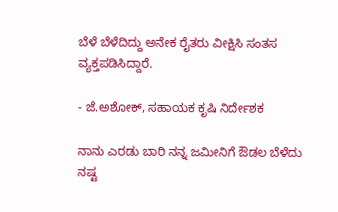ಬೆಳೆ ಬೆಳೆದಿದ್ದು ಅನೇಕ ರೈತರು ವೀಕ್ಷಿಸಿ ಸಂತಸ ವ್ಯಕ್ತಪಡಿಸಿದ್ದಾರೆ.

- ಜೆ.ಅಶೋಕ್, ಸಹಾಯಕ ಕೃಷಿ ನಿರ್ದೇಶಕ

ನಾನು ಎರಡು ಬಾರಿ ನನ್ನ ಜಮೀನಿಗೆ ಔಡಲ ಬೆಳೆದು ನಷ್ಟ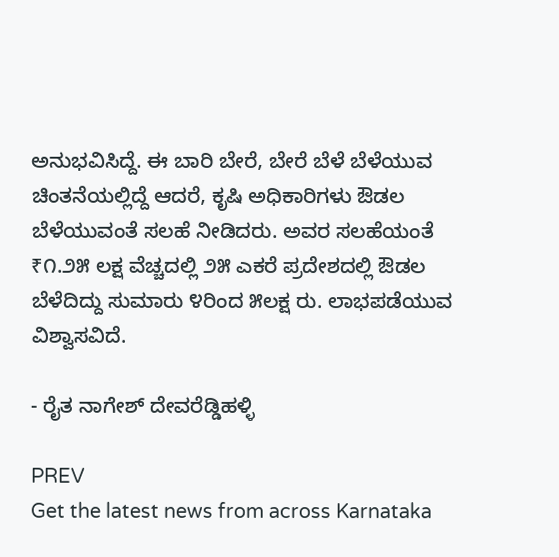ಅನುಭವಿಸಿದ್ದೆ. ಈ ಬಾರಿ ಬೇರೆ, ಬೇರೆ ಬೆಳೆ ಬೆಳೆಯುವ ಚಿಂತನೆಯಲ್ಲಿದ್ದೆ ಆದರೆ, ಕೃಷಿ ಅಧಿಕಾರಿಗಳು ಔಡಲ ಬೆಳೆಯುವಂತೆ ಸಲಹೆ ನೀಡಿದರು. ಅವರ ಸಲಹೆಯಂತೆ ₹೧.೨೫ ಲಕ್ಷ ವೆಚ್ಚದಲ್ಲಿ ೨೫ ಎಕರೆ ಪ್ರದೇಶದಲ್ಲಿ ಔಡಲ ಬೆಳೆದಿದ್ದು ಸುಮಾರು ೪ರಿಂದ ೫ಲಕ್ಷ ರು. ಲಾಭಪಡೆಯುವ ವಿಶ್ವಾಸವಿದೆ.

- ರೈತ ನಾಗೇಶ್ ದೇವರೆಡ್ಡಿಹಳ್ಳಿ

PREV
Get the latest news from across Karnataka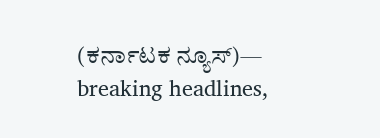(ಕರ್ನಾಟಕ ನ್ಯೂಸ್)— breaking headlines,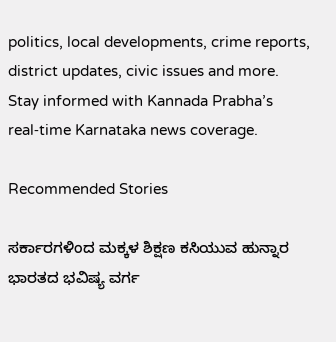politics, local developments, crime reports, district updates, civic issues and more. Stay informed with Kannada Prabha’s real‑time Karnataka news coverage.

Recommended Stories

ಸರ್ಕಾರಗಳಿಂದ ಮಕ್ಕಳ ಶಿಕ್ಷಣ ಕಸಿಯುವ ಹುನ್ನಾರ
ಭಾರತದ ಭವಿಷ್ಯ ವರ್ಗ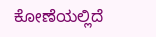ಕೋಣೆಯಲ್ಲಿದೆ